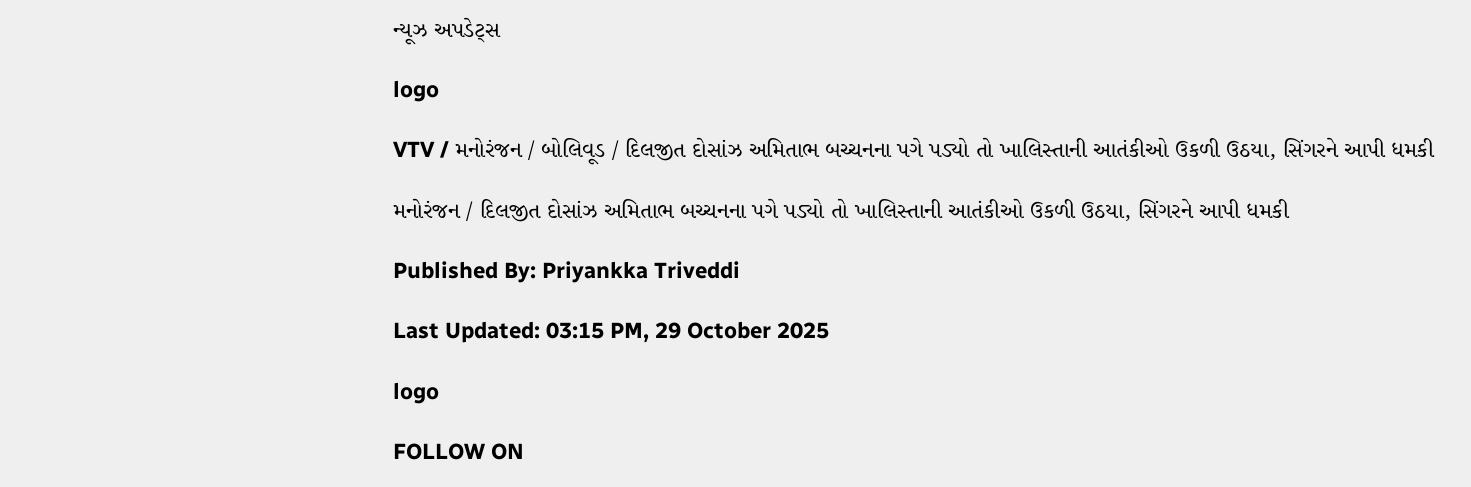ન્યૂઝ અપડેટ્સ

logo

VTV / મનોરંજન / બોલિવૂડ / દિલજીત દોસાંઝ અમિતાભ બચ્ચનના પગે પડ્યો તો ખાલિસ્તાની આતંકીઓ ઉકળી ઉઠયા, સિંગરને આપી ધમકી

મનોરંજન / દિલજીત દોસાંઝ અમિતાભ બચ્ચનના પગે પડ્યો તો ખાલિસ્તાની આતંકીઓ ઉકળી ઉઠયા, સિંગરને આપી ધમકી

Published By: Priyankka Triveddi

Last Updated: 03:15 PM, 29 October 2025

logo

FOLLOW ON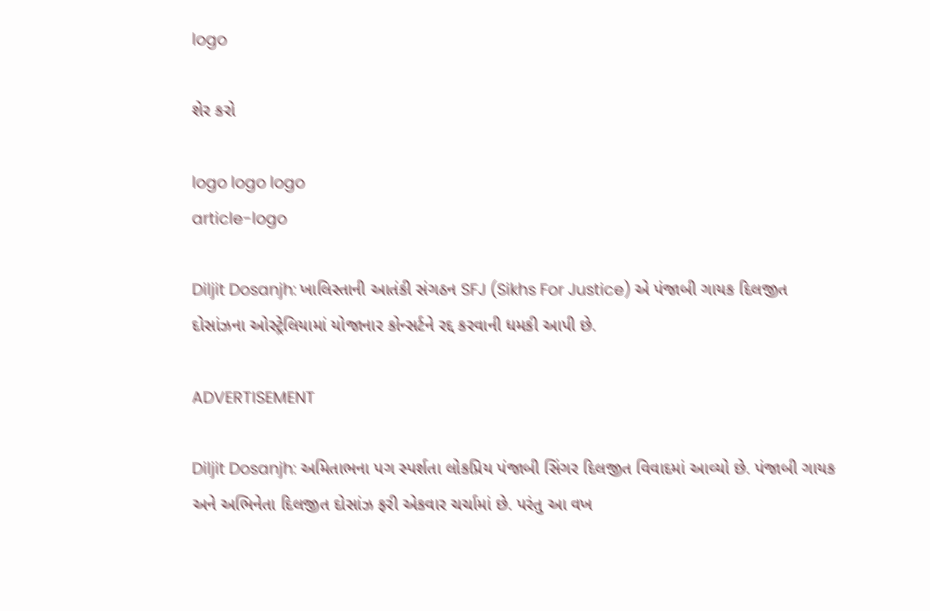logo

શેર કરો

logo logo logo
article-logo

Diljit Dosanjh: ખાલિસ્તાની આતંકી સંગઠન SFJ (Sikhs For Justice) એ પંજાબી ગાયક દિલજીત દોસાંઝના ઓસ્ટ્રેલિયામાં યોજાનાર કોન્સર્ટને રદ્દ કરવાની ધમકી આપી છે.

ADVERTISEMENT

Diljit Dosanjh: અમિતાભના પગ સ્પર્શતા લોકપ્રિય પંજાબી સિંગર દિલજીત વિવાદમાં આવ્યો છે. પંજાબી ગાયક અને અભિનેતા દિલજીત દોસાંઝ ફરી એકવાર ચર્ચામાં છે. પરંતુ આ વખ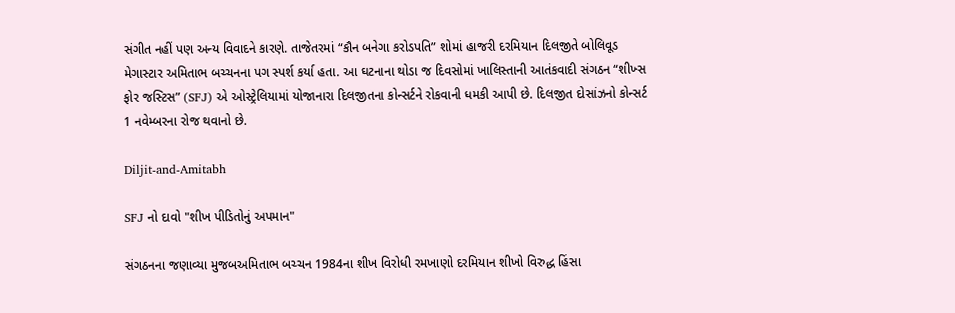સંગીત નહીં પણ અન્ય વિવાદને કારણે. તાજેતરમાં “કૌન બનેગા કરોડપતિ” શોમાં હાજરી દરમિયાન દિલજીતે બોલિવૂડ મેગાસ્ટાર અમિતાભ બચ્ચનના પગ સ્પર્શ કર્યા હતા. આ ઘટનાના થોડા જ દિવસોમાં ખાલિસ્તાની આતંકવાદી સંગઠન “શીખ્સ ફોર જસ્ટિસ” (SFJ) એ ઓસ્ટ્રેલિયામાં યોજાનારા દિલજીતના કોન્સર્ટને રોકવાની ધમકી આપી છે. દિલજીત દોસાંઝનો કોન્સર્ટ 1 નવેમ્બરના રોજ થવાનો છે.

Diljit-and-Amitabh

SFJ નો દાવો "શીખ પીડિતોનું અપમાન"

સંગઠનના જણાવ્યા મુજબઅમિતાભ બચ્ચન 1984ના શીખ વિરોધી રમખાણો દરમિયાન શીખો વિરુદ્ધ હિંસા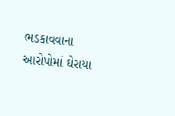ભડકાવવાના આરોપોમાં ઘેરાયા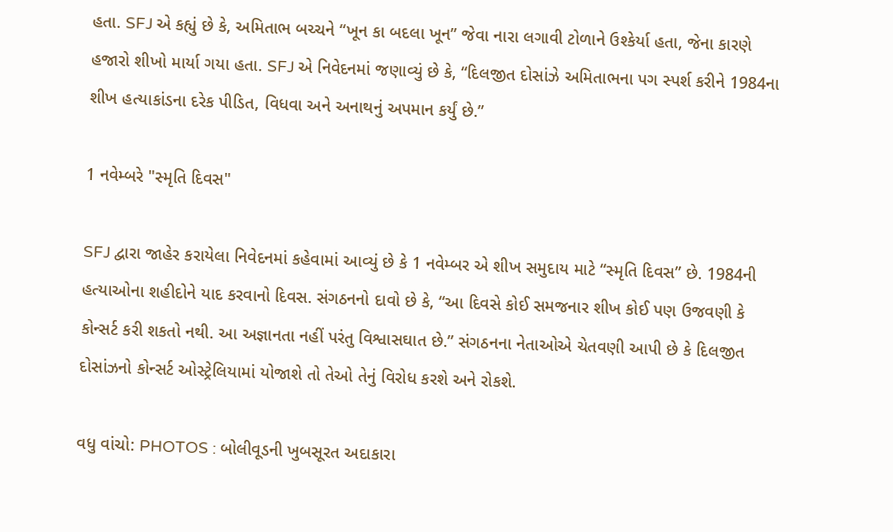હતા. SFJ એ કહ્યું છે કે, અમિતાભ બચ્ચને “ખૂન કા બદલા ખૂન” જેવા નારા લગાવી ટોળાને ઉશ્કેર્યા હતા, જેના કારણે હજારો શીખો માર્યા ગયા હતા. SFJ એ નિવેદનમાં જણાવ્યું છે કે, “દિલજીત દોસાંઝે અમિતાભના પગ સ્પર્શ કરીને 1984ના શીખ હત્યાકાંડના દરેક પીડિત, વિધવા અને અનાથનું અપમાન કર્યું છે.”

1 નવેમ્બરે "સ્મૃતિ દિવસ"

SFJ દ્વારા જાહેર કરાયેલા નિવેદનમાં કહેવામાં આવ્યું છે કે 1 નવેમ્બર એ શીખ સમુદાય માટે “સ્મૃતિ દિવસ” છે. 1984ની હત્યાઓના શહીદોને યાદ કરવાનો દિવસ. સંગઠનનો દાવો છે કે, “આ દિવસે કોઈ સમજનાર શીખ કોઈ પણ ઉજવણી કે કોન્સર્ટ કરી શકતો નથી. આ અજ્ઞાનતા નહીં પરંતુ વિશ્વાસઘાત છે.” સંગઠનના નેતાઓએ ચેતવણી આપી છે કે દિલજીત દોસાંઝનો કોન્સર્ટ ઓસ્ટ્રેલિયામાં યોજાશે તો તેઓ તેનું વિરોધ કરશે અને રોકશે.

વધુ વાંચો: PHOTOS : બોલીવૂડની ખુબસૂરત અદાકારા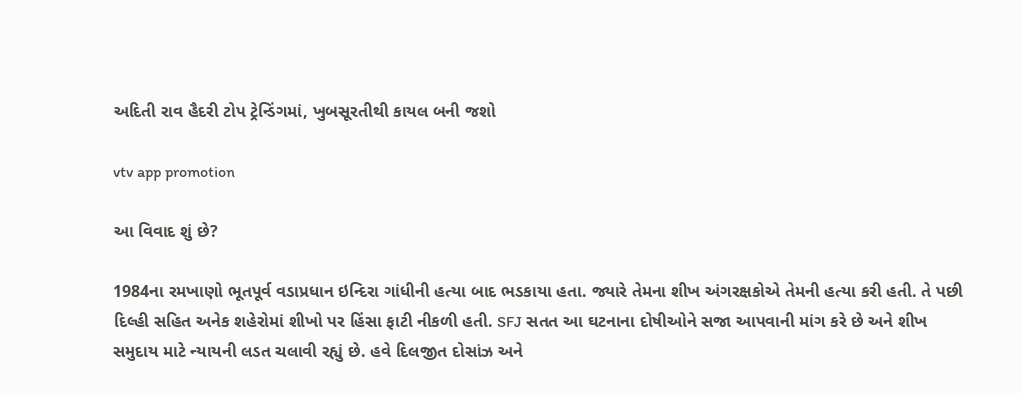અદિતી રાવ હૈદરી ટોપ ટ્રેન્ડિંગમાં, ખુબસૂરતીથી કાયલ બની જશો

vtv app promotion

આ વિવાદ શું છે?

1984ના રમખાણો ભૂતપૂર્વ વડાપ્રધાન ઇન્દિરા ગાંધીની હત્યા બાદ ભડકાયા હતા. જ્યારે તેમના શીખ અંગરક્ષકોએ તેમની હત્યા કરી હતી. તે પછી દિલ્હી સહિત અનેક શહેરોમાં શીખો પર હિંસા ફાટી નીકળી હતી. SFJ સતત આ ઘટનાના દોષીઓને સજા આપવાની માંગ કરે છે અને શીખ સમુદાય માટે ન્યાયની લડત ચલાવી રહ્યું છે. હવે દિલજીત દોસાંઝ અને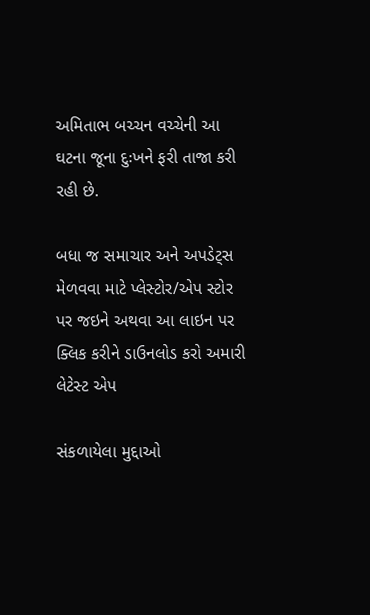અમિતાભ બચ્ચન વચ્ચેની આ ઘટના જૂના દુઃખને ફરી તાજા કરી રહી છે.

બધા જ સમાચાર અને અપડેટ્સ મેળવવા માટે પ્લેસ્ટોર/એપ સ્ટોર પર જઇને અથવા આ લાઇન પર ક્લિક કરીને ડાઉનલોડ કરો અમારી લેટેસ્ટ એપ

સંકળાયેલા મુદ્દાઓ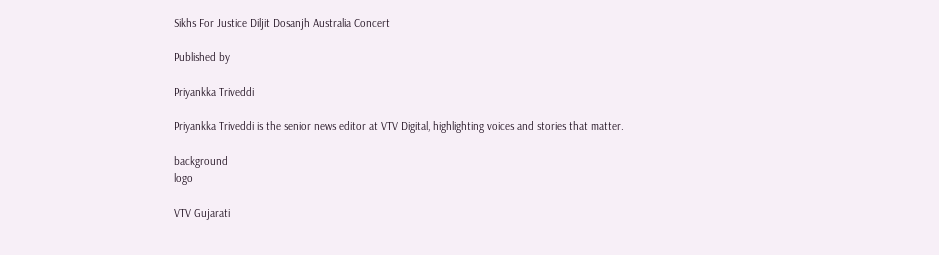Sikhs For Justice Diljit Dosanjh Australia Concert

Published by

Priyankka Triveddi

Priyankka Triveddi is the senior news editor at VTV Digital, highlighting voices and stories that matter.

background
logo

VTV Gujarati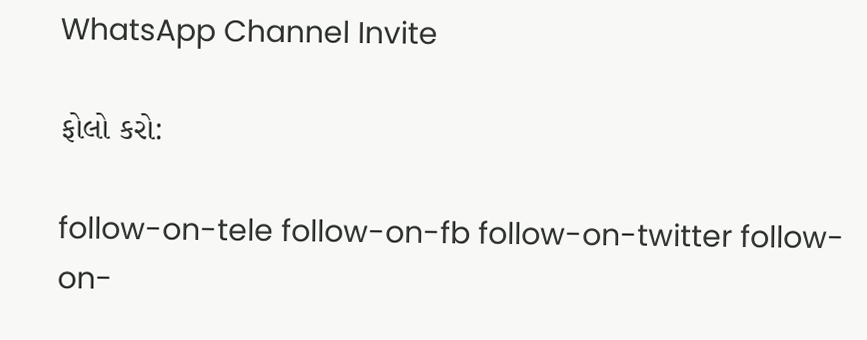WhatsApp Channel Invite

ફોલો કરો:

follow-on-tele follow-on-fb follow-on-twitter follow-on-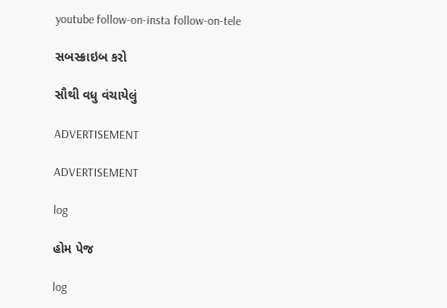youtube follow-on-insta follow-on-tele

સબસ્ક્રાઇબ કરો

સૌથી વધુ વંચાયેલું

ADVERTISEMENT

ADVERTISEMENT

log

હોમ પેજ

log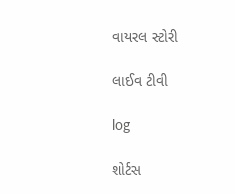વાયરલ સ્ટોરી

લાઈવ ટીવી

log

શોર્ટસ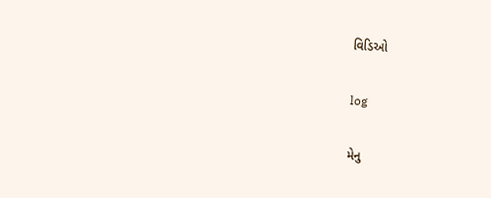વિડિઓ

log

મેનુ